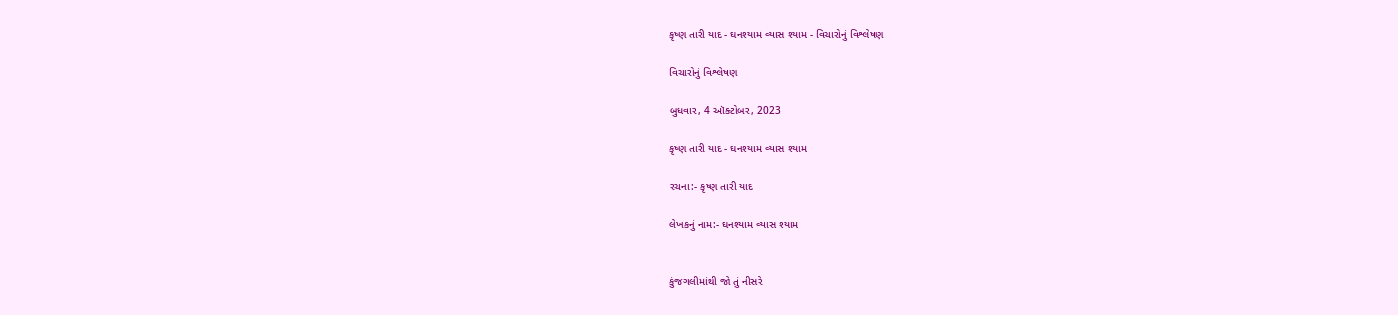કૃષ્ણ તારી યાદ - ઘનશ્યામ વ્યાસ શ્યામ - વિચારોનું વિશ્લેષણ

વિચારોનું વિશ્લેષણ

બુધવાર, 4 ઑક્ટોબર, 2023

કૃષ્ણ તારી યાદ - ઘનશ્યામ વ્યાસ શ્યામ

રચના:- કૃષ્ણ તારી યાદ

લેખકનું નામ:- ઘનશ્યામ વ્યાસ શ્યામ


કુંજગલીમાંથી જો તું નીસરે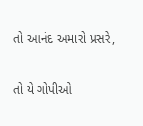તો આનંદ અમારો પ્રસરે,

તો યે ગોપીઓ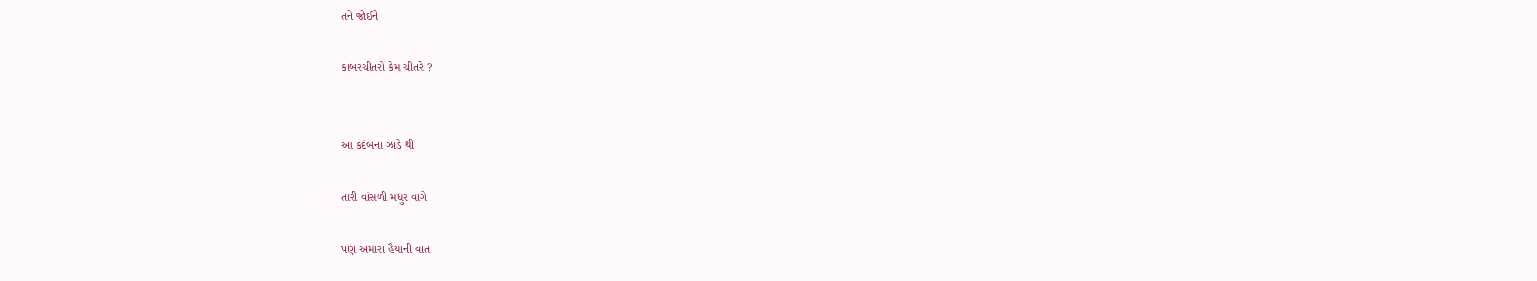તને જોઈને

કાબરચીતરો કેમ ચીતરે ?


આ કદંબના ઝાડે થી

તારી વાંસળી મધુર વાગે

પણ અમારા હૈયાની વાત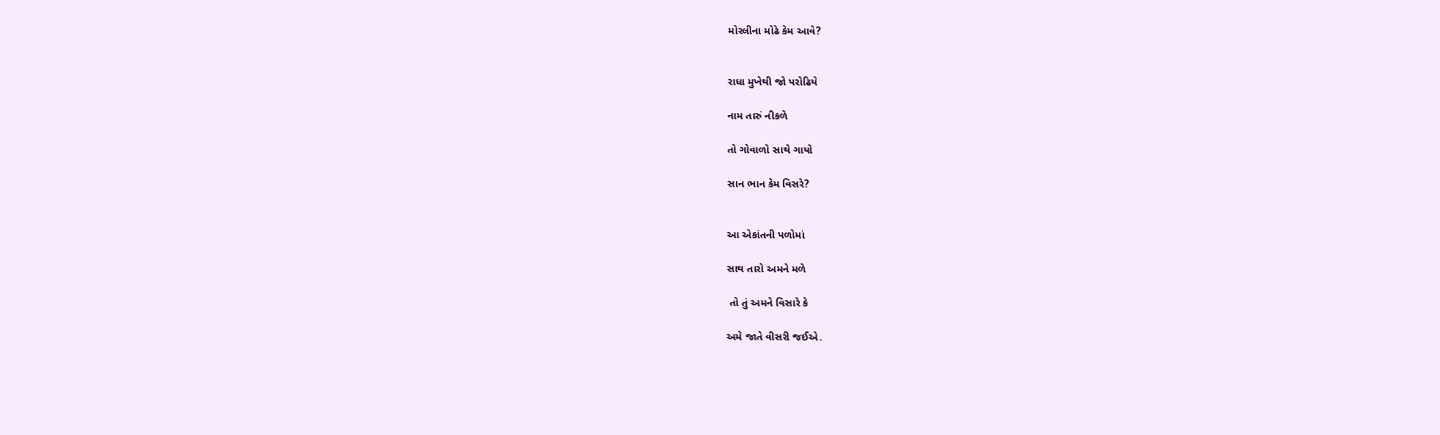મોરલીના મોઢે કેમ આવે?


રાધા મુખેથી જો પરોઢિયે

નામ તારું નીકળે

તો ગોવાળો સાથે ગાયો

સાન ભાન કેમ વિસરે?


આ એકાંતની પળોમાં

સાથ તારો અમને મળે

 તો તું અમને વિસારે કે

અમે જાતે વીસરી જઈએ.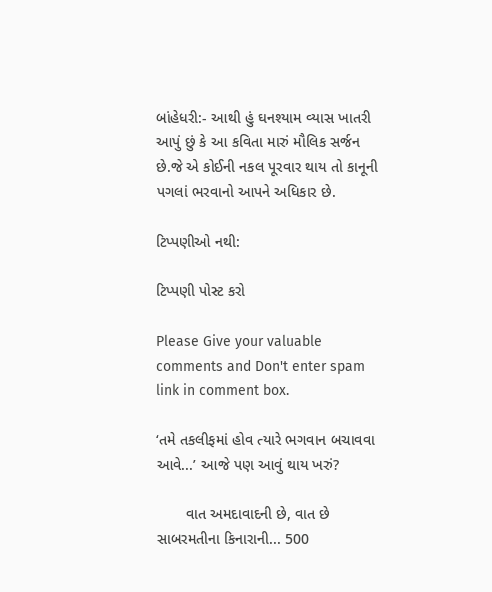બાંહેધરી:- આથી હું ઘનશ્યામ વ્યાસ ખાતરી આપું છું કે આ કવિતા મારું મૌલિક સર્જન છે.જે એ કોઈની નકલ પૂરવાર થાય તો કાનૂની પગલાં ભરવાનો આપને અધિકાર છે.

ટિપ્પણીઓ નથી:

ટિપ્પણી પોસ્ટ કરો

Please Give your valuable comments and Don't enter spam link in comment box.

‘તમે તકલીફમાં હોવ ત્યારે ભગવાન બચાવવા આવે...’ આજે પણ આવું થાય ખરું?

       વાત અમદાવાદની છે, વાત છે સાબરમતીના કિનારાની... 500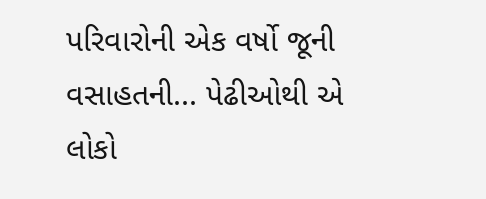પરિવારોની એક વર્ષો જૂની વસાહતની... પેઢીઓથી એ લોકો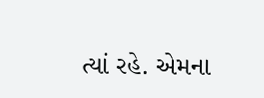ત્યાં રહે. એમના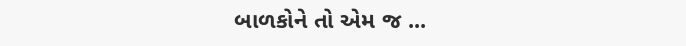બાળકોને તો એમ જ ...